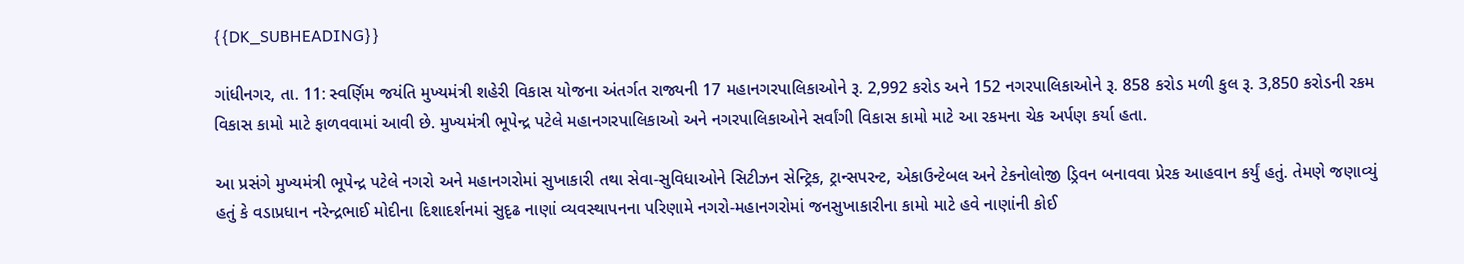{{DK_SUBHEADING}}

ગાંધીનગર, તા. 11: સ્વર્ણિમ જયંતિ મુખ્યમંત્રી શહેરી વિકાસ યોજના અંતર્ગત રાજ્યની 17 મહાનગરપાલિકાઓને રૂ. 2,992 કરોડ અને 152 નગરપાલિકાઓને રૂ. 858 કરોડ મળી કુલ રૂ. 3,850 કરોડની રકમ વિકાસ કામો માટે ફાળવવામાં આવી છે. મુખ્યમંત્રી ભૂપેન્દ્ર પટેલે મહાનગરપાલિકાઓ અને નગરપાલિકાઓને સર્વાંગી વિકાસ કામો માટે આ રકમના ચેક અર્પણ કર્યા હતા.

આ પ્રસંગે મુખ્યમંત્રી ભૂપેન્દ્ર પટેલે નગરો અને મહાનગરોમાં સુખાકારી તથા સેવા-સુવિધાઓને સિટીઝન સેન્ટ્રિક, ટ્રાન્સપરન્ટ, એકાઉન્ટેબલ અને ટેકનોલોજી ડ્રિવન બનાવવા પ્રેરક આહવાન કર્યું હતું. તેમણે જણાવ્યું હતું કે વડાપ્રધાન નરેન્દ્રભાઈ મોદીના દિશાદર્શનમાં સુદૃઢ નાણાં વ્યવસ્થાપનના પરિણામે નગરો-મહાનગરોમાં જનસુખાકારીના કામો માટે હવે નાણાંની કોઈ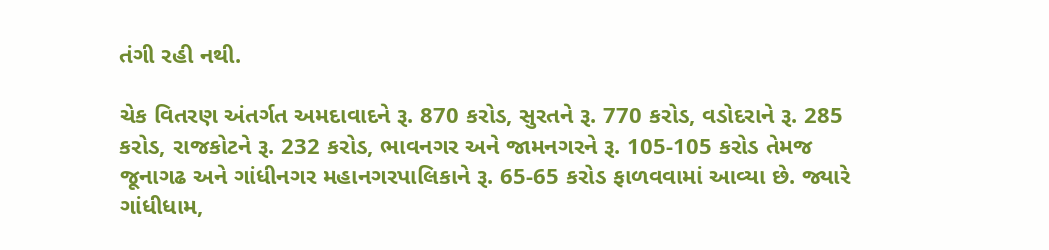તંગી રહી નથી.

ચેક વિતરણ અંતર્ગત અમદાવાદને રૂ. 870 કરોડ, સુરતને રૂ. 770 કરોડ, વડોદરાને રૂ. 285 કરોડ, રાજકોટને રૂ. 232 કરોડ, ભાવનગર અને જામનગરને રૂ. 105-105 કરોડ તેમજ જૂનાગઢ અને ગાંધીનગર મહાનગરપાલિકાને રૂ. 65-65 કરોડ ફાળવવામાં આવ્યા છે. જ્યારે ગાંધીધામ,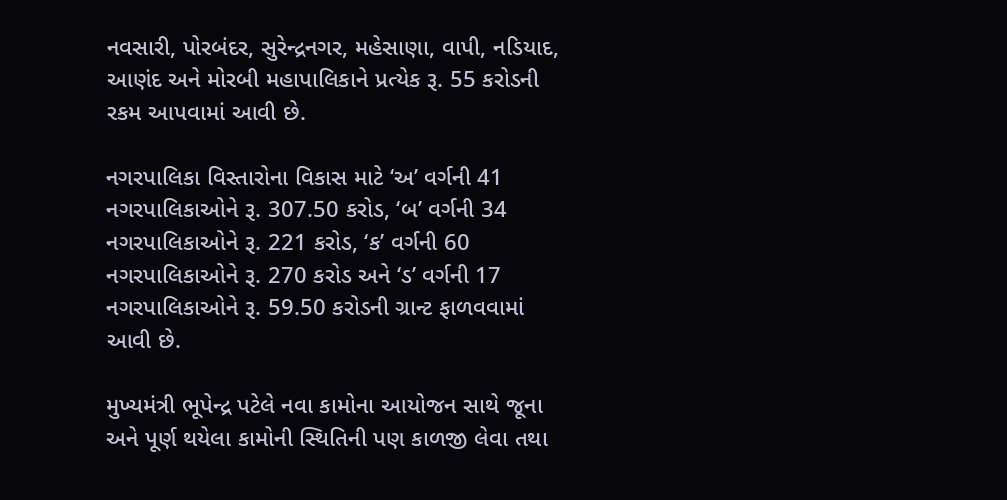નવસારી, પોરબંદર, સુરેન્દ્રનગર, મહેસાણા, વાપી, નડિયાદ, આણંદ અને મોરબી મહાપાલિકાને પ્રત્યેક રૂ. 55 કરોડની રકમ આપવામાં આવી છે.

નગરપાલિકા વિસ્તારોના વિકાસ માટે ‘અ’ વર્ગની 41 નગરપાલિકાઓને રૂ. 307.50 કરોડ, ‘બ’ વર્ગની 34 નગરપાલિકાઓને રૂ. 221 કરોડ, ‘ક’ વર્ગની 60 નગરપાલિકાઓને રૂ. 270 કરોડ અને ‘ડ’ વર્ગની 17 નગરપાલિકાઓને રૂ. 59.50 કરોડની ગ્રાન્ટ ફાળવવામાં આવી છે.

મુખ્યમંત્રી ભૂપેન્દ્ર પટેલે નવા કામોના આયોજન સાથે જૂના અને પૂર્ણ થયેલા કામોની સ્થિતિની પણ કાળજી લેવા તથા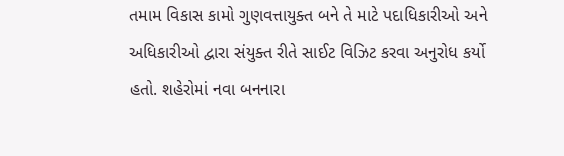તમામ વિકાસ કામો ગુણવત્તાયુક્ત બને તે માટે પદાધિકારીઓ અને અધિકારીઓ દ્વારા સંયુક્ત રીતે સાઈટ વિઝિટ કરવા અનુરોધ કર્યો હતો. શહેરોમાં નવા બનનારા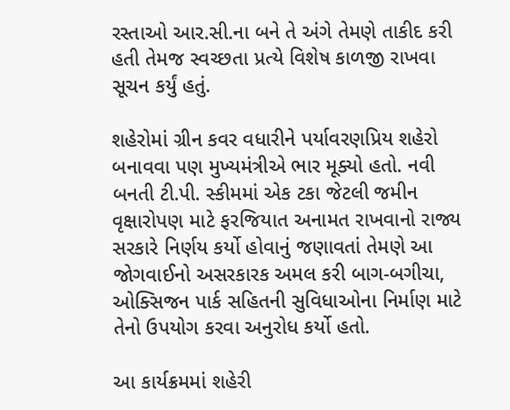રસ્તાઓ આર.સી.ના બને તે અંગે તેમણે તાકીદ કરી હતી તેમજ સ્વચ્છતા પ્રત્યે વિશેષ કાળજી રાખવા સૂચન કર્યું હતું.

શહેરોમાં ગ્રીન કવર વધારીને પર્યાવરણપ્રિય શહેરો બનાવવા પણ મુખ્યમંત્રીએ ભાર મૂક્યો હતો. નવી બનતી ટી.પી. સ્કીમમાં એક ટકા જેટલી જમીન વૃક્ષારોપણ માટે ફરજિયાત અનામત રાખવાનો રાજ્ય સરકારે નિર્ણય કર્યો હોવાનું જણાવતાં તેમણે આ જોગવાઈનો અસરકારક અમલ કરી બાગ-બગીચા, ઓક્સિજન પાર્ક સહિતની સુવિધાઓના નિર્માણ માટે તેનો ઉપયોગ કરવા અનુરોધ કર્યો હતો.

આ કાર્યક્રમમાં શહેરી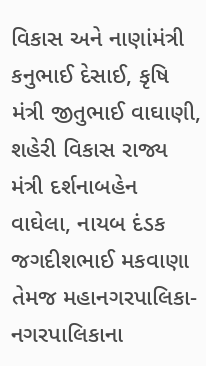વિકાસ અને નાણાંમંત્રી કનુભાઈ દેસાઈ, કૃષિ મંત્રી જીતુભાઈ વાઘાણી, શહેરી વિકાસ રાજ્ય મંત્રી દર્શનાબહેન વાઘેલા, નાયબ દંડક જગદીશભાઈ મકવાણા તેમજ મહાનગરપાલિકા-નગરપાલિકાના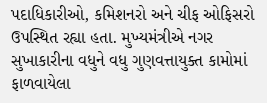પદાધિકારીઓ, કમિશનરો અને ચીફ ઓફિસરો ઉપસ્થિત રહ્યા હતા. મુખ્યમંત્રીએ નગર સુખાકારીના વધુને વધુ ગુણવત્તાયુક્ત કામોમાં ફાળવાયેલા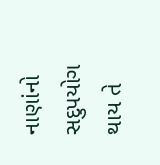નાણાંનો સદુપયોગ થાય તે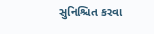સુનિશ્ચિત કરવા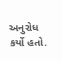અનુરોધ કર્યો હતો.